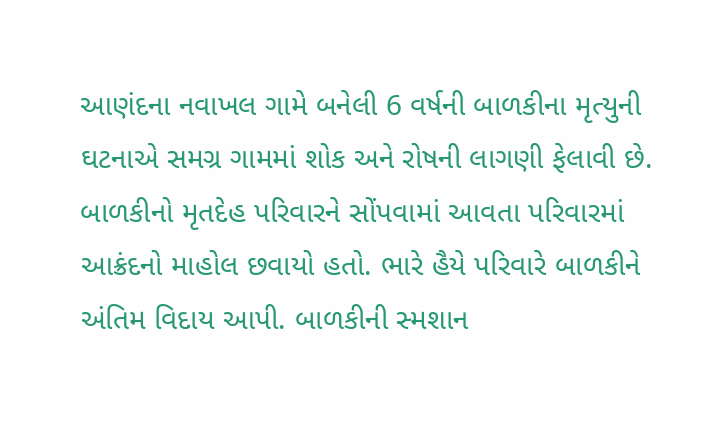આણંદના નવાખલ ગામે બનેલી 6 વર્ષની બાળકીના મૃત્યુની ઘટનાએ સમગ્ર ગામમાં શોક અને રોષની લાગણી ફેલાવી છે. બાળકીનો મૃતદેહ પરિવારને સોંપવામાં આવતા પરિવારમાં આક્રંદનો માહોલ છવાયો હતો. ભારે હૈયે પરિવારે બાળકીને અંતિમ વિદાય આપી. બાળકીની સ્મશાન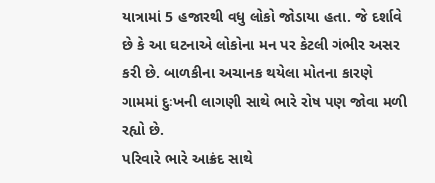યાત્રામાં 5 હજારથી વધુ લોકો જોડાયા હતા. જે દર્શાવે છે કે આ ઘટનાએ લોકોના મન પર કેટલી ગંભીર અસર કરી છે. બાળકીના અચાનક થયેલા મોતના કારણે ગામમાં દુઃખની લાગણી સાથે ભારે રોષ પણ જોવા મળી રહ્યો છે.
પરિવારે ભારે આક્રંદ સાથે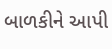બાળકીને આપી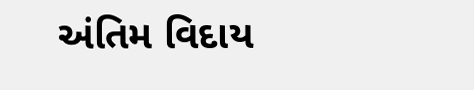અંતિમ વિદાય